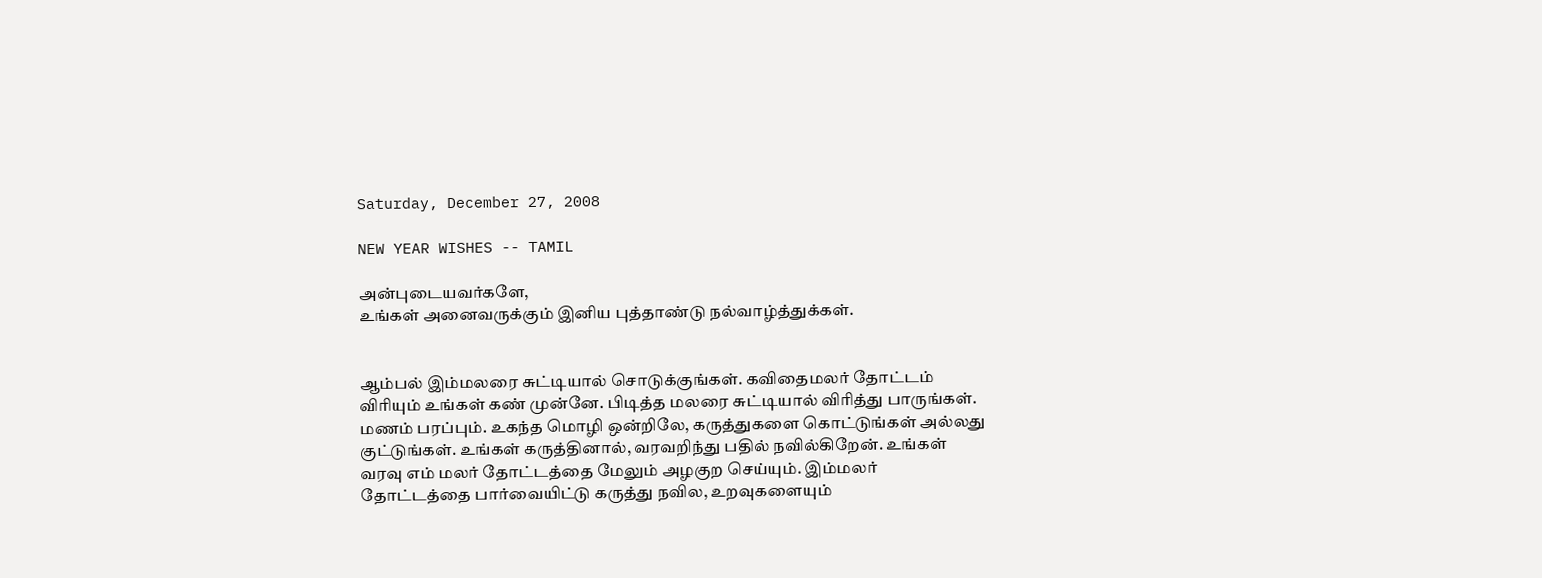Saturday, December 27, 2008

NEW YEAR WISHES -- TAMIL

அன்புடையவர்களே,
உங்கள் அனைவருக்கும் இனிய புத்தாண்டு நல்வாழ்த்துக்கள்.


ஆம்பல் இம்மலரை சுட்டியால் சொடுக்குங்கள். கவிதைமலர் தோட்டம் விரியும் உங்கள் கண் முன்னே. பிடித்த மலரை சுட்டியால் விரித்து பாருங்கள். மணம் பரப்பும். உகந்த மொழி ஒன்றிலே, கருத்துகளை கொட்டுங்கள் அல்லது குட்டுங்கள். உங்கள் கருத்தினால், வரவறிந்து பதில் நவில்கிறேன். உங்கள் வரவு எம் மலர் தோட்டத்தை மேலும் அழகுற செய்யும். இம்மலர் தோட்டத்தை பார்வையிட்டு கருத்து நவில, உறவுகளையும்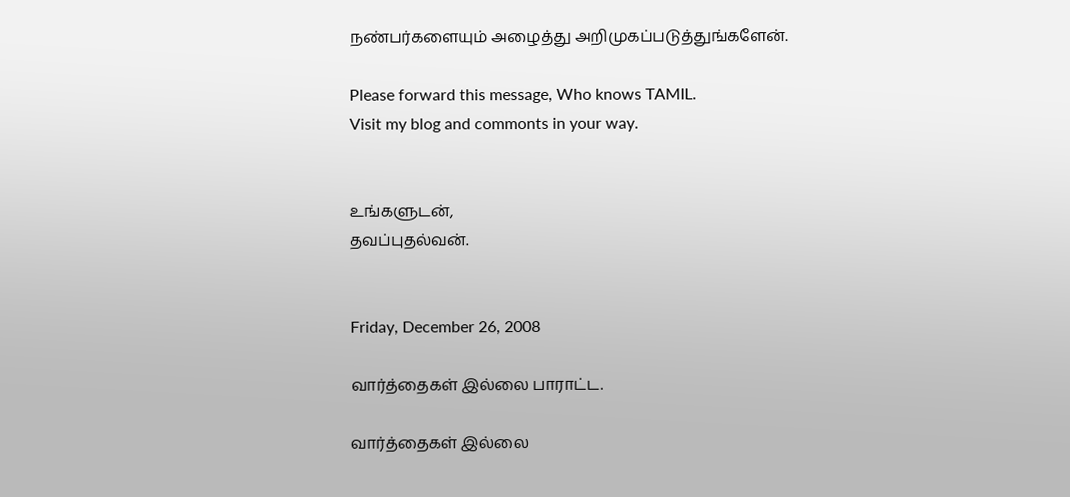நண்பர்களையும் அழைத்து அறிமுகப்படுத்துங்களேன்.

Please forward this message, Who knows TAMIL.
Visit my blog and commonts in your way.


உங்களுடன்,
தவப்புதல்வன்.


Friday, December 26, 2008

வார்த்தைகள் இல்லை பாராட்ட.

வார்த்தைகள் இல்லை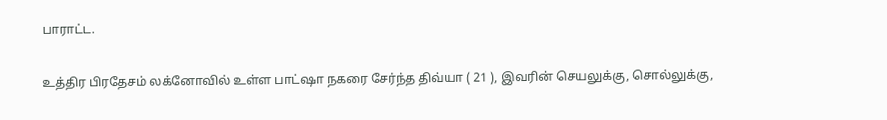பாராட்ட.

உத்திர பிரதேசம் லக்னோவில் உள்ள பாட்ஷா நகரை சேர்ந்த திவ்யா ( 21 ), இவரின் செயலுக்கு, சொல்லுக்கு,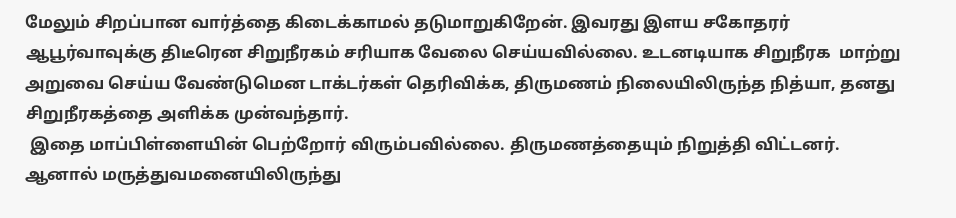மேலும் சிறப்பான வார்த்தை கிடைக்காமல் தடுமாறுகிறேன். இவரது இளய சகோதரர் ஆபூர்வாவுக்கு திடீரென சிறுநீரகம் சரியாக வேலை செய்யவில்லை. உடனடியாக சிறுநீரக  மாற்று அறுவை செய்ய வேண்டுமென டாக்டர்கள் தெரிவிக்க, திருமணம் நிலையிலிருந்த நித்யா, தனது சிறுநீரகத்தை அளிக்க முன்வந்தார்.
 இதை மாப்பிள்ளையின் பெற்றோர் விரும்பவில்லை. திருமணத்தையும் நிறுத்தி விட்டனர். ஆனால் மருத்துவமனையிலிருந்து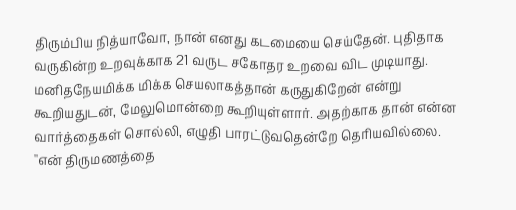திரும்பிய நித்யாவோ, நான் எனது கடமையை செய்தேன். புதிதாக வருகின்ற உறவுக்காக 21 வருட சகோதர உறவை விட முடியாது. மனிதநேயமிக்க மிக்க செயலாகத்தான் கருதுகிறேன் என்று கூறியதுடன், மேலுமொன்றை கூறியுள்ளார். அதற்காக தான் என்ன வார்த்தைகள் சொல்லி, எழுதி பாரட்டுவதென்றே தெரியவில்லை. ''என் திருமணத்தை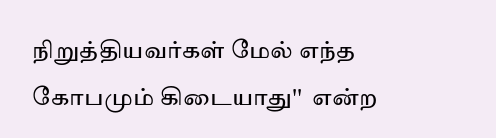நிறுத்தியவர்கள் மேல் எந்த கோபமும் கிடையாது''  என்ற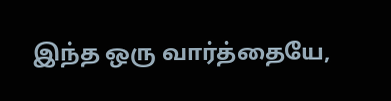இந்த ஒரு வார்த்தையே,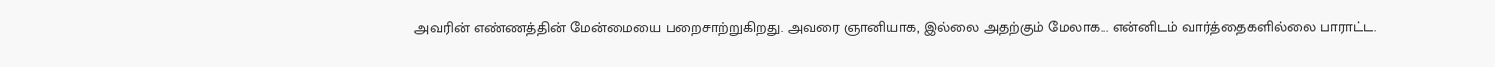அவரின் எண்ணத்தின் மேன்மையை பறைசாற்றுகிறது. அவரை ஞானியாக, இல்லை அதற்கும் மேலாக... என்னிடம் வார்த்தைகளில்லை பாராட்ட.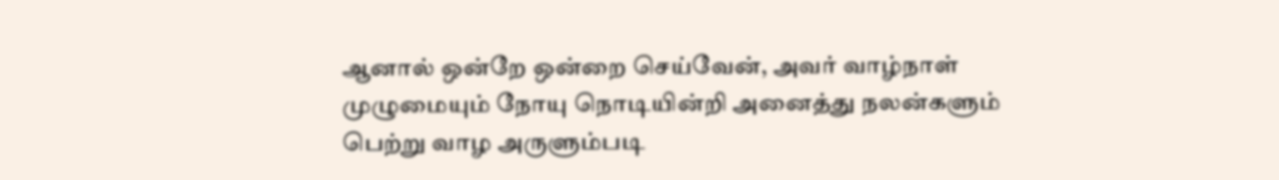ஆனால் ஒன்றே ஒன்றை செய்வேன், அவர் வாழ்நாள் முழுமையும் நோயு நொடியின்றி அனைத்து நலன்களும் பெற்று வாழ அருளும்படி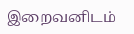இறைவனிடம்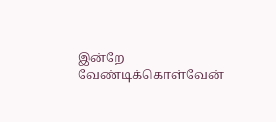இன்றே வேண்டிக்கொள்வேன்